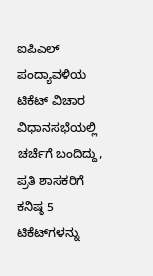ಐಪಿಎಲ್‌ ಪಂದ್ಯಾವಳಿಯ ಟಿಕೆಟ್‌ ವಿಚಾರ ವಿಧಾನಸಭೆಯಲ್ಲಿ ಚರ್ಚೆಗೆ ಬಂದಿದ್ದು, ಪ್ರತಿ ಶಾಸಕರಿಗೆ ಕನಿಷ್ಠ 5 ಟಿಕೆಟ್‌ಗಳನ್ನು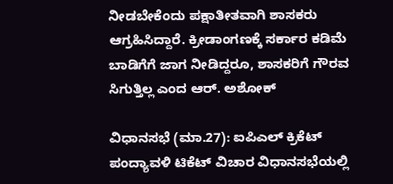ನೀಡಬೇಕೆಂದು ಪಕ್ಷಾತೀತವಾಗಿ ಶಾಸಕರು ಆಗ್ರಹಿಸಿದ್ದಾರೆ. ಕ್ರೀಡಾಂಗಣಕ್ಕೆ ಸರ್ಕಾರ ಕಡಿಮೆ ಬಾಡಿಗೆಗೆ ಜಾಗ ನೀಡಿದ್ದರೂ, ಶಾಸಕರಿಗೆ ಗೌರವ ಸಿಗುತ್ತಿಲ್ಲ ಎಂದ ಆರ್. ಅಶೋಕ್

ವಿಧಾನಸಭೆ (ಮಾ.27): ಐಪಿಎಲ್‌ ಕ್ರಿಕೆಟ್‌ ಪಂದ್ಯಾವಳಿ ಟಿಕೆಟ್‌ ವಿಚಾರ ವಿಧಾನಸಭೆಯಲ್ಲಿ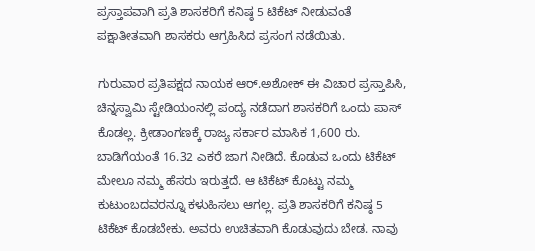ಪ್ರಸ್ತಾಪವಾಗಿ ಪ್ರತಿ ಶಾಸಕರಿಗೆ ಕನಿಷ್ಠ 5 ಟಿಕೆಟ್‌ ನೀಡುವಂತೆ ಪಕ್ಷಾತೀತವಾಗಿ ಶಾಸಕರು ಆಗ್ರಹಿಸಿದ ಪ್ರಸಂಗ ನಡೆಯಿತು.

ಗುರುವಾರ ಪ್ರತಿಪಕ್ಷದ ನಾಯಕ ಆರ್‌.ಅಶೋಕ್‌ ಈ ವಿಚಾರ ಪ್ರಸ್ತಾಪಿಸಿ, ಚಿನ್ನಸ್ವಾಮಿ ಸ್ಟೇಡಿಯಂನಲ್ಲಿ ಪಂದ್ಯ ನಡೆದಾಗ ಶಾಸಕರಿಗೆ ಒಂದು ಪಾಸ್‌ ಕೊಡಲ್ಲ. ಕ್ರೀಡಾಂಗಣಕ್ಕೆ ರಾಜ್ಯ ಸರ್ಕಾರ ಮಾಸಿಕ 1,600 ರು. ಬಾಡಿಗೆಯಂತೆ 16.32 ಎಕರೆ ಜಾಗ ನೀಡಿದೆ. ಕೊಡುವ ಒಂದು ಟಿಕೆಟ್‌ ಮೇಲೂ ನಮ್ಮ ಹೆಸರು ಇರುತ್ತದೆ. ಆ ಟಿಕೆಟ್‌ ಕೊಟ್ಟು ನಮ್ಮ ಕುಟುಂಬದವರನ್ನೂ ಕಳುಹಿಸಲು ಆಗಲ್ಲ. ಪ್ರತಿ ಶಾಸಕರಿಗೆ ಕನಿಷ್ಠ 5 ಟಿಕೆಟ್‌ ಕೊಡಬೇಕು. ಅವರು ಉಚಿತವಾಗಿ ಕೊಡುವುದು ಬೇಡ. ನಾವು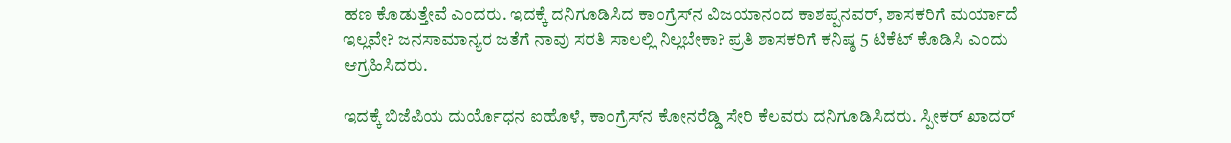ಹಣ ಕೊಡುತ್ತೇವೆ ಎಂದರು. ಇದಕ್ಕೆ ದನಿಗೂಡಿಸಿದ ಕಾಂಗ್ರೆಸ್‌ನ ವಿಜಯಾನಂದ ಕಾಶಪ್ಪನವರ್‌, ಶಾಸಕರಿಗೆ ಮರ್ಯಾದೆ ಇಲ್ಲವೇ? ಜನಸಾಮಾನ್ಯರ ಜತೆಗೆ ನಾವು ಸರತಿ ಸಾಲಲ್ಲಿ ನಿಲ್ಲಬೇಕಾ? ಪ್ರತಿ ಶಾಸಕರಿಗೆ ಕನಿಷ್ಠ 5 ಟಿಕೆಟ್‌ ಕೊಡಿಸಿ ಎಂದು ಆಗ್ರಹಿಸಿದರು.

ಇದಕ್ಕೆ ಬಿಜೆಪಿಯ ದುರ್ಯೊಧನ ಐಹೊಳೆ, ಕಾಂಗ್ರೆಸ್‌ನ ಕೋನರೆಡ್ಡಿ ಸೇರಿ ಕೆಲವರು ದನಿಗೂಡಿಸಿದರು. ಸ್ಪೀಕರ್‌ ಖಾದರ್‌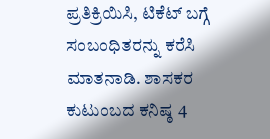ಪ್ರತಿಕ್ರಿಯಿಸಿ, ಟಿಕೆಟ್‌ ಬಗ್ಗೆ ಸಂಬಂಧಿತರನ್ನು ಕರೆಸಿ ಮಾತನಾಡಿ. ಶಾಸಕರ ಕುಟುಂಬದ ಕನಿಷ್ಠ 4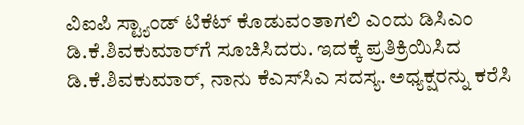ವಿಐಪಿ ಸ್ಟ್ಯಾಂಡ್‌ ಟಿಕೆಟ್‌ ಕೊಡುವಂತಾಗಲಿ ಎಂದು ಡಿಸಿಎಂ ಡಿ.ಕೆ.ಶಿವಕುಮಾರ್‌ಗೆ ಸೂಚಿಸಿದರು. ಇದಕ್ಕೆ ಪ್ರತಿಕ್ರಿಯಿಸಿದ ಡಿ.ಕೆ.ಶಿವಕುಮಾರ್‌, ನಾನು ಕೆಎಸ್‌ಸಿಎ ಸದಸ್ಯ. ಅಧ್ಯಕ್ಷರನ್ನು ಕರೆಸಿ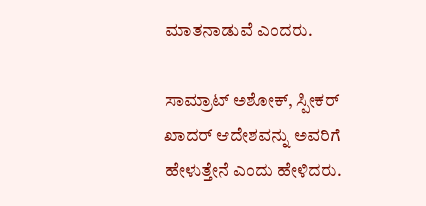ಮಾತನಾಡುವೆ ಎಂದರು.

ಸಾಮ್ರಾಟ್‌ ಅಶೋಕ್‌, ಸ್ಪೀಕರ್‌ ಖಾದರ್‌ ಆದೇಶವನ್ನು ಅವರಿಗೆ ಹೇಳುತ್ತೇನೆ ಎಂದು ಹೇಳಿದರು.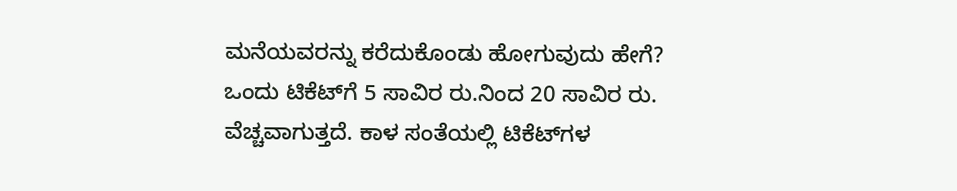ಮನೆಯವರನ್ನು ಕರೆದುಕೊಂಡು ಹೋಗುವುದು ಹೇಗೆ? ಒಂದು ಟಿಕೆಟ್‌ಗೆ 5 ಸಾವಿರ ರು.ನಿಂದ 20 ಸಾವಿರ ರು. ವೆಚ್ಚವಾಗುತ್ತದೆ. ಕಾಳ ಸಂತೆಯಲ್ಲಿ ಟಿಕೆಟ್‌ಗಳ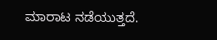ಮಾರಾಟ ನಡೆಯುತ್ತದೆ.